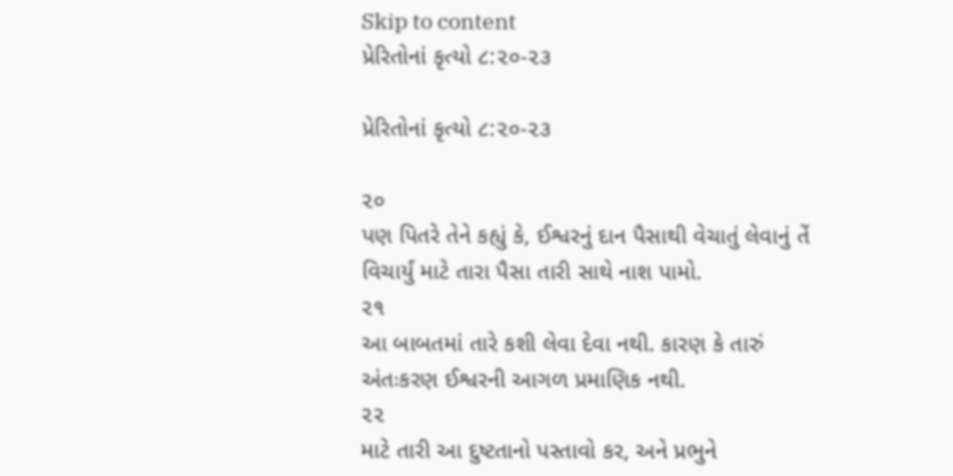Skip to content
પ્રેરિતોનાં કૃત્યો ૮:૨૦-૨૩

પ્રેરિતોનાં કૃત્યો ૮:૨૦-૨૩

૨૦
પણ પિતરે તેને કહ્યું કે, ઈશ્વરનું દાન પૈસાથી વેચાતું લેવાનું તેં વિચાર્યું માટે તારા પૈસા તારી સાથે નાશ પામો.
૨૧
આ બાબતમાં તારે કશી લેવા દેવા નથી. કારણ કે તારું અંતઃકરણ ઈશ્વરની આગળ પ્રમાણિક નથી.
૨૨
માટે તારી આ દુષ્ટતાનો પસ્તાવો કર, અને પ્રભુને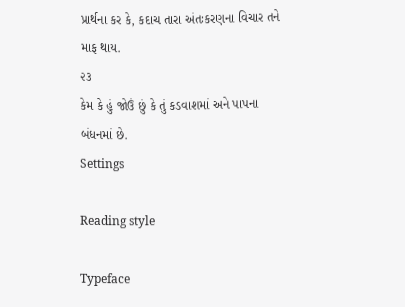પ્રાર્થના કર કે, કદાચ તારા અંતઃકરણના વિચાર તને માફ થાય.
૨૩
કેમ કે હું જોઉં છું કે તું કડવાશમાં અને પાપના બંધનમાં છે.
Settings

Reading style

Typeface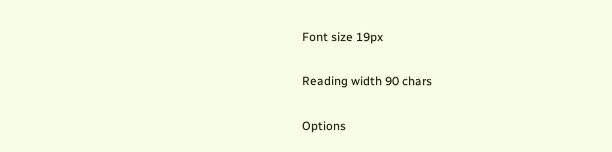Font size 19px

Reading width 90 chars

Options